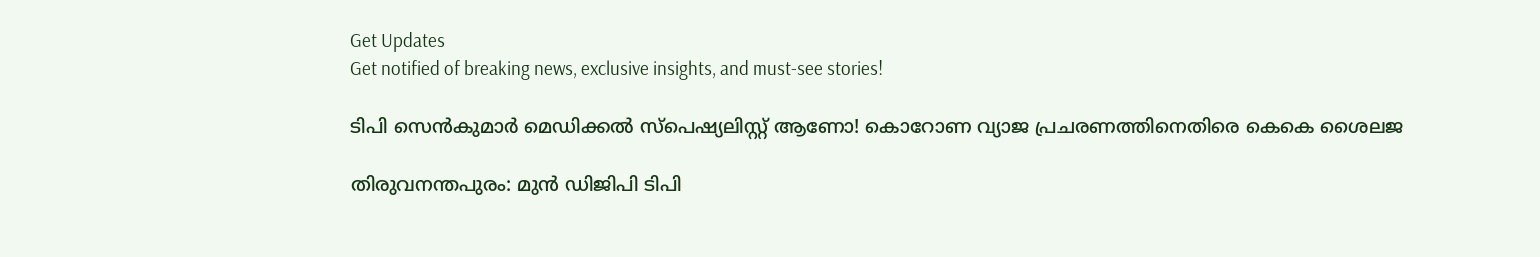Get Updates
Get notified of breaking news, exclusive insights, and must-see stories!

ടിപി സെന്‍കുമാര്‍ മെഡിക്കല്‍ സ്‌പെഷ്യലിസ്റ്റ് ആണോ! കൊറോണ വ്യാജ പ്രചരണത്തിനെതിരെ കെകെ ശൈലജ

തിരുവനന്തപുരം: മുന്‍ ഡിജിപി ടിപി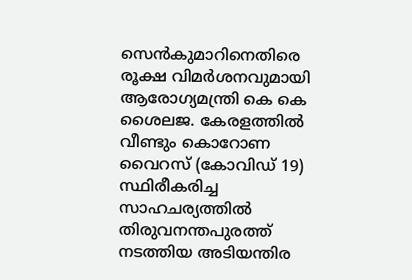സെന്‍കുമാറിനെതിരെ രൂക്ഷ വിമര്‍ശനവുമായി ആരോഗ്യമന്ത്രി കെ കെ ശൈലജ. കേരളത്തില്‍ വീണ്ടും കൊറോണ വൈറസ് (കോവിഡ് 19) സ്ഥിരീകരിച്ച സാഹചര്യത്തില്‍ തിരുവനന്തപുരത്ത് നടത്തിയ അടിയന്തിര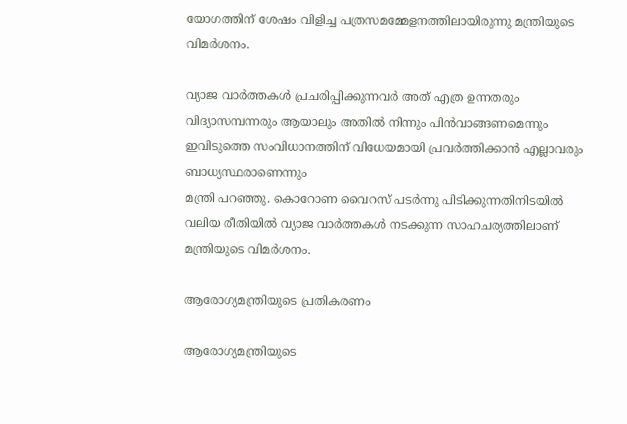യോഗത്തിന് ശേഷം വിളിച്ച പത്രസമമ്മേളനത്തിലായിരുന്നു മന്ത്രിയുടെ വിമര്‍ശനം.

വ്യാജ വാര്‍ത്തകള്‍ പ്രചരിപ്പിക്കുന്നവര്‍ അത് എത്ര ഉന്നതരും വിദ്യാസമ്പന്നരും ആയാലും അതില്‍ നിന്നും പിന്‍വാങ്ങണമെന്നും ഇവിടുത്തെ സംവിധാനത്തിന് വിധേയമായി പ്രവര്‍ത്തിക്കാന്‍ എല്ലാവരും ബാധ്യസ്ഥരാണെന്നും
മന്ത്രി പറഞ്ഞു. കൊറോണ വൈറസ് പടര്‍ന്നു പിടിക്കുന്നതിനിടയില്‍ വലിയ രീതിയില്‍ വ്യാജ വാര്‍ത്തകള്‍ നടക്കുന്ന സാഹചര്യത്തിലാണ് മന്ത്രിയുടെ വിമര്‍ശനം.

ആരോഗ്യമന്ത്രിയുടെ പ്രതികരണം

ആരോഗ്യമന്ത്രിയുടെ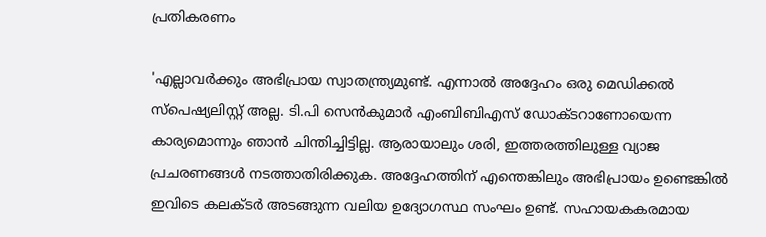പ്രതികരണം

'എല്ലാവര്‍ക്കും അഭിപ്രായ സ്വാതന്ത്ര്യമുണ്ട്. എന്നാല്‍ അദ്ദേഹം ഒരു മെഡിക്കല്‍ സ്‌പെഷ്യലിസ്റ്റ് അല്ല. ടി.പി സെന്‍കുമാര്‍ എംബിബിഎസ് ഡോക്ടറാണോയെന്ന കാര്യമൊന്നും ഞാന്‍ ചിന്തിച്ചിട്ടില്ല. ആരായാലും ശരി, ഇത്തരത്തിലുള്ള വ്യാജ പ്രചരണങ്ങള്‍ നടത്താതിരിക്കുക. അദ്ദേഹത്തിന് എന്തെങ്കിലും അഭിപ്രായം ഉണ്ടെങ്കില്‍ ഇവിടെ കലക്ടര്‍ അടങ്ങുന്ന വലിയ ഉദ്യോഗസ്ഥ സംഘം ഉണ്ട്. സഹായകകരമായ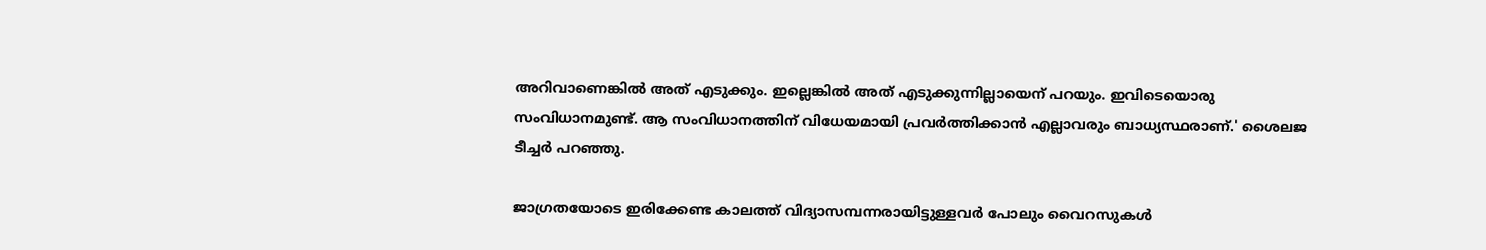അറിവാണെങ്കില്‍ അത് എടുക്കും. ഇല്ലെങ്കില്‍ അത് എടുക്കുന്നില്ലായെന് പറയും. ഇവിടെയൊരു സംവിധാനമുണ്ട്. ആ സംവിധാനത്തിന് വിധേയമായി പ്രവര്‍ത്തിക്കാന്‍ എല്ലാവരും ബാധ്യസ്ഥരാണ്.' ശൈലജ ടീച്ചര്‍ പറഞ്ഞു.

ജാഗ്രതയോടെ ഇരിക്കേണ്ട കാലത്ത് വിദ്യാസമ്പന്നരായിട്ടുള്ളവര്‍ പോലും വൈറസുകള്‍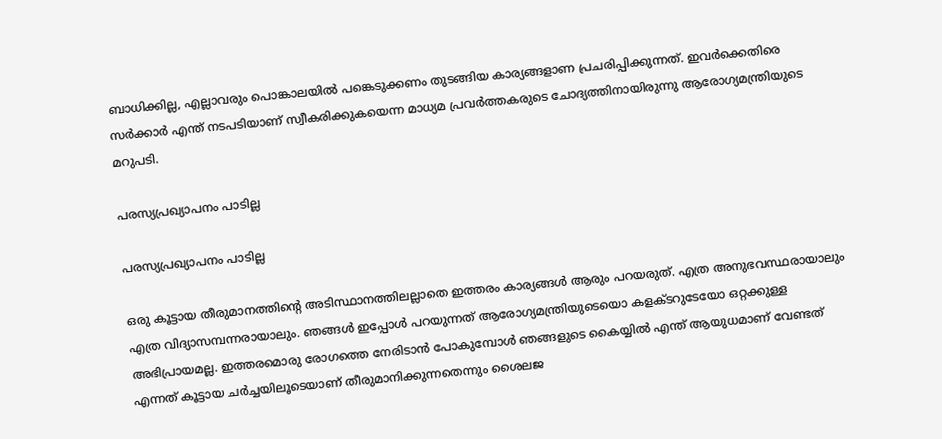ബാധിക്കില്ല, എല്ലാവരും പൊങ്കാലയില്‍ പങ്കെടുക്കണം തുടങ്ങിയ കാര്യങ്ങളാണ പ്രചരിപ്പിക്കുന്നത്. ഇവര്‍ക്കെതിരെ സര്‍ക്കാര്‍ എന്ത് നടപടിയാണ് സ്വീകരിക്കുകയെന്ന മാധ്യമ പ്രവര്‍ത്തകരുടെ ചോദ്യത്തിനായിരുന്നു ആരോഗ്യമന്ത്രിയുടെ മറുപടി.

പരസ്യപ്രഖ്യാപനം പാടില്ല

പരസ്യപ്രഖ്യാപനം പാടില്ല

ഒരു കൂട്ടായ തീരുമാനത്തിന്റെ അടിസ്ഥാനത്തിലല്ലാതെ ഇത്തരം കാര്യങ്ങള്‍ ആരും പറയരുത്. എത്ര അനുഭവസ്ഥരായാലും എത്ര വിദ്യാസമ്പന്നരായാലും. ഞങ്ങള്‍ ഇപ്പോള്‍ പറയുന്നത് ആരോഗ്യമന്ത്രിയുടെയൊ കളക്ടറുടേയോ ഒറ്റക്കുള്ള അഭിപ്രായമല്ല. ഇത്തരമൊരു രോഗത്തെ നേരിടാന്‍ പോകുമ്പോള്‍ ഞങ്ങളുടെ കൈയ്യില്‍ എന്ത് ആയുധമാണ് വേണ്ടത് എന്നത് കൂട്ടായ ചര്‍ച്ചയിലൂടെയാണ് തീരുമാനിക്കുന്നതെന്നും ശൈലജ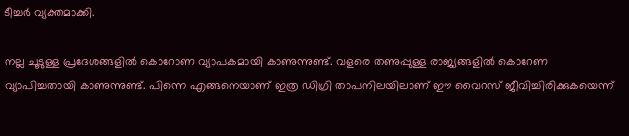ടീച്ചര്‍ വ്യക്തമാക്കി.

നല്ല ചൂടുള്ള പ്രദേശങ്ങളില്‍ കൊറോണ വ്യാപകമായി കാണുന്നുണ്ട്. വളരെ തണുപ്പുള്ള രാജ്യങ്ങളില്‍ കൊറേണ വ്യാപിച്ചതായി കാണുന്നുണ്ട്. പിന്നെ എങ്ങനെയാണ് ഇത്ര ഡിഗ്രി താപനിലയിലാണ് ഈ വൈറസ് ജീവിച്ചിരിക്കുകയെന്ന്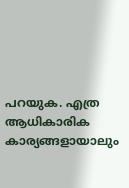പറയുക. എത്ര ആധികാരിക കാര്യങ്ങളായാലും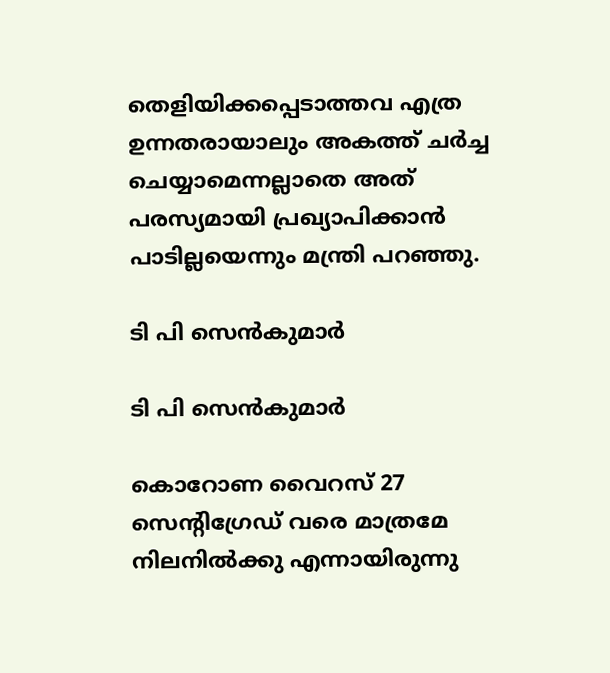തെളിയിക്കപ്പെടാത്തവ എത്ര ഉന്നതരായാലും അകത്ത് ചര്‍ച്ച ചെയ്യാമെന്നല്ലാതെ അത് പരസ്യമായി പ്രഖ്യാപിക്കാന്‍ പാടില്ലയെന്നും മന്ത്രി പറഞ്ഞു.

ടി പി സെന്‍കുമാര്‍

ടി പി സെന്‍കുമാര്‍

കൊറോണ വൈറസ് 27 സെന്റിഗ്രേഡ് വരെ മാത്രമേ നിലനില്‍ക്കു എന്നായിരുന്നു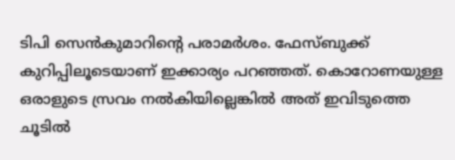ടിപി സെന്‍കുമാറിന്റെ പരാമര്‍ശം. ഫേസ്ബുക്ക് കുറിപ്പിലൂടെയാണ് ഇക്കാര്യം പറഞ്ഞത്. കൊറോണയുള്ള ഒരാളുടെ സ്രവം നല്‍കിയില്ലെങ്കില്‍ അത് ഇവിടുത്തെ ചൂടില്‍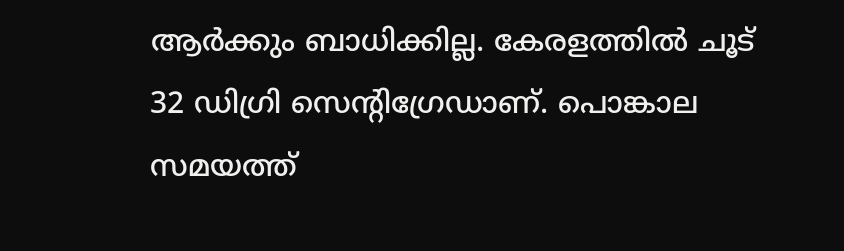ആര്‍ക്കും ബാധിക്കില്ല. കേരളത്തില്‍ ചൂട് 32 ഡിഗ്രി സെന്റിഗ്രേഡാണ്. പൊങ്കാല സമയത്ത്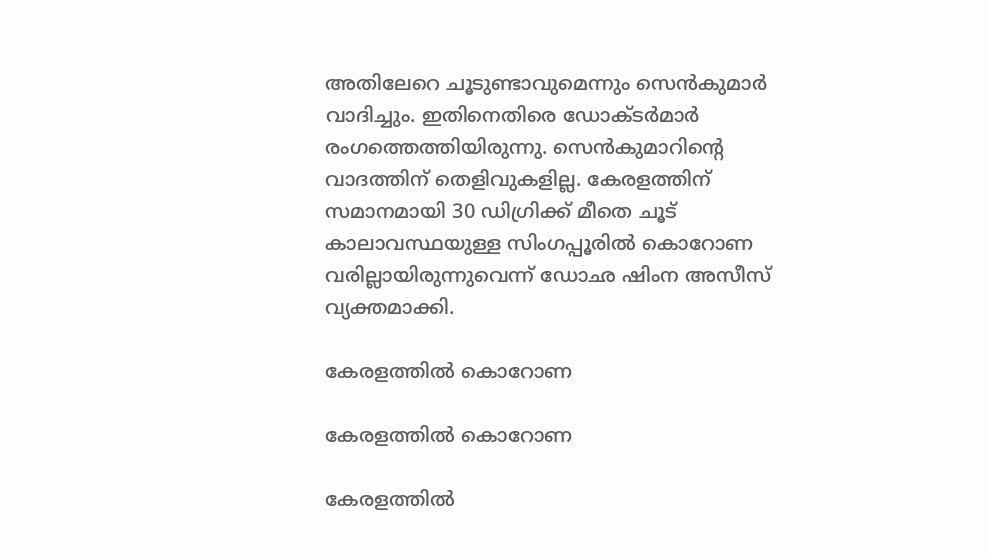അതിലേറെ ചൂടുണ്ടാവുമെന്നും സെന്‍കുമാര്‍ വാദിച്ചും. ഇതിനെതിരെ ഡോക്ടര്‍മാര്‍ രംഗത്തെത്തിയിരുന്നു. സെന്‍കുമാറിന്റെ വാദത്തിന് തെളിവുകളില്ല. കേരളത്തിന് സമാനമായി 30 ഡിഗ്രിക്ക് മീതെ ചൂട് കാലാവസ്ഥയുള്ള സിംഗപ്പൂരില്‍ കൊറോണ വരില്ലായിരുന്നുവെന്ന് ഡോഛ ഷിംന അസീസ് വ്യക്തമാക്കി.

കേരളത്തില്‍ കൊറോണ

കേരളത്തില്‍ കൊറോണ

കേരളത്തില്‍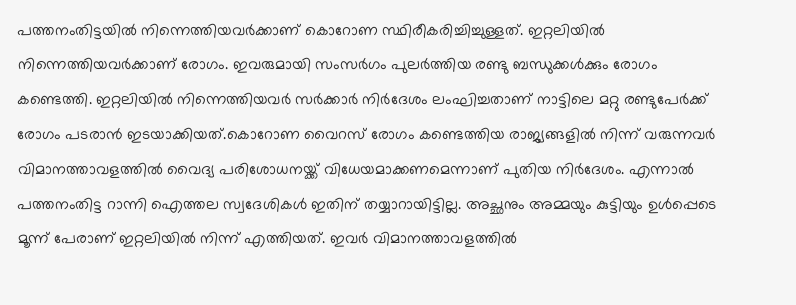പത്തനംതിട്ടയില്‍ നിന്നെത്തിയവര്‍ക്കാണ് കൊറോണ സ്ഥിരീകരിച്ചിച്ചുള്ളത്. ഇറ്റലിയില്‍ നിന്നെത്തിയവര്‍ക്കാണ് രോഗം. ഇവരുമായി സംസര്‍ഗം പുലര്‍ത്തിയ രണ്ടു ബന്ധുക്കള്‍ക്കും രോഗം കണ്ടെത്തി. ഇറ്റലിയില്‍ നിന്നെത്തിയവര്‍ സര്‍ക്കാര്‍ നിര്‍ദേശം ലംഘിച്ചതാണ് നാട്ടിലെ മറ്റു രണ്ടുപേര്‍ക്ക് രോഗം പടരാന്‍ ഇടയാക്കിയത്.കൊറോണ വൈറസ് രോഗം കണ്ടെത്തിയ രാജ്യങ്ങളില്‍ നിന്ന് വരുന്നവര്‍ വിമാനത്താവളത്തില്‍ വൈദ്യ പരിശോധനയ്ക്ക് വിധേയമാക്കണമെന്നാണ് പുതിയ നിര്‍ദേശം. എന്നാല്‍ പത്തനംതിട്ട റാന്നി ഐത്തല സ്വദേശികള്‍ ഇതിന് തയ്യാറായിട്ടില്ല. അച്ഛനും അമ്മയും കുട്ടിയും ഉള്‍പ്പെടെ മൂന്ന് പേരാണ് ഇറ്റലിയില്‍ നിന്ന് എത്തിയത്. ഇവര്‍ വിമാനത്താവളത്തില്‍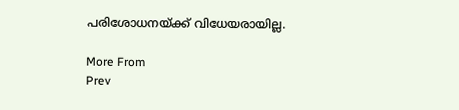പരിശോധനയ്ക്ക് വിധേയരായില്ല.

More From
Prev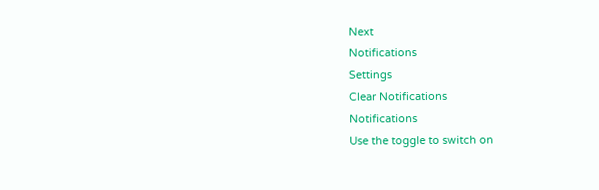Next
Notifications
Settings
Clear Notifications
Notifications
Use the toggle to switch on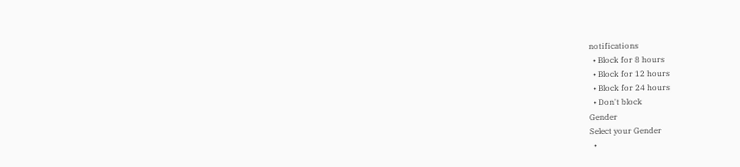notifications
  • Block for 8 hours
  • Block for 12 hours
  • Block for 24 hours
  • Don't block
Gender
Select your Gender
  •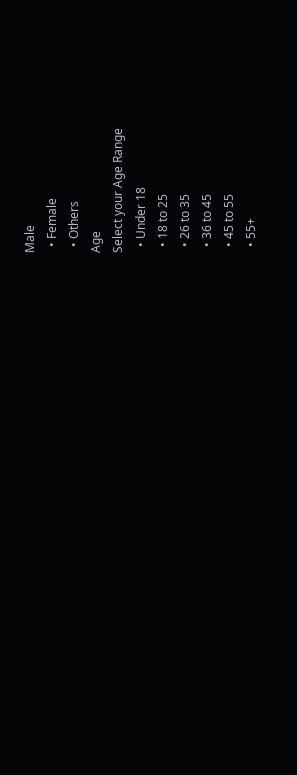Male
  • Female
  • Others
Age
Select your Age Range
  • Under 18
  • 18 to 25
  • 26 to 35
  • 36 to 45
  • 45 to 55
  • 55+